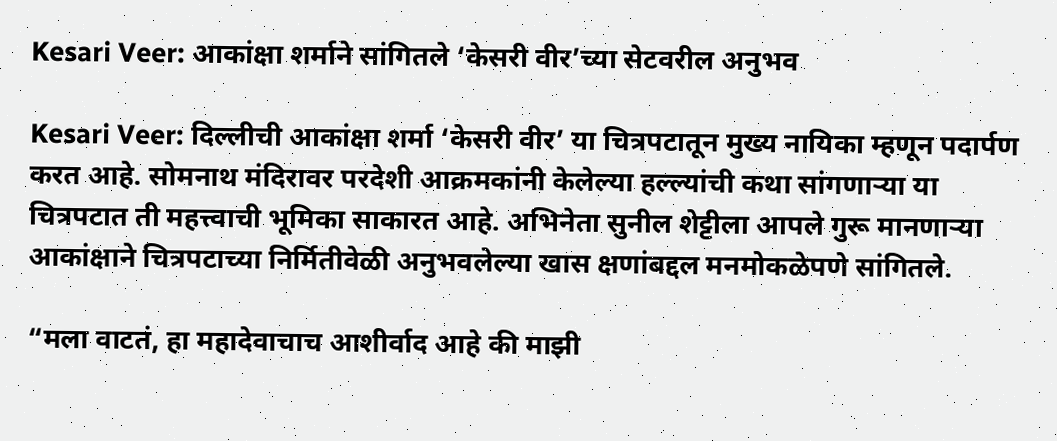Kesari Veer: आकांक्षा शर्माने सांगितले ‘केसरी वीर’च्या सेटवरील अनुभव

Kesari Veer: दिल्लीची आकांक्षा शर्मा ‘केसरी वीर’ या चित्रपटातून मुख्य नायिका म्हणून पदार्पण करत आहे. सोमनाथ मंदिरावर परदेशी आक्रमकांनी केलेल्या हल्ल्यांची कथा सांगणाऱ्या या चित्रपटात ती महत्त्वाची भूमिका साकारत आहे. अभिनेता सुनील शेट्टीला आपले गुरू मानणाऱ्या आकांक्षाने चित्रपटाच्या निर्मितीवेळी अनुभवलेल्या खास क्षणांबद्दल मनमोकळेपणे सांगितले.

“मला वाटतं, हा महादेवाचाच आशीर्वाद आहे की माझी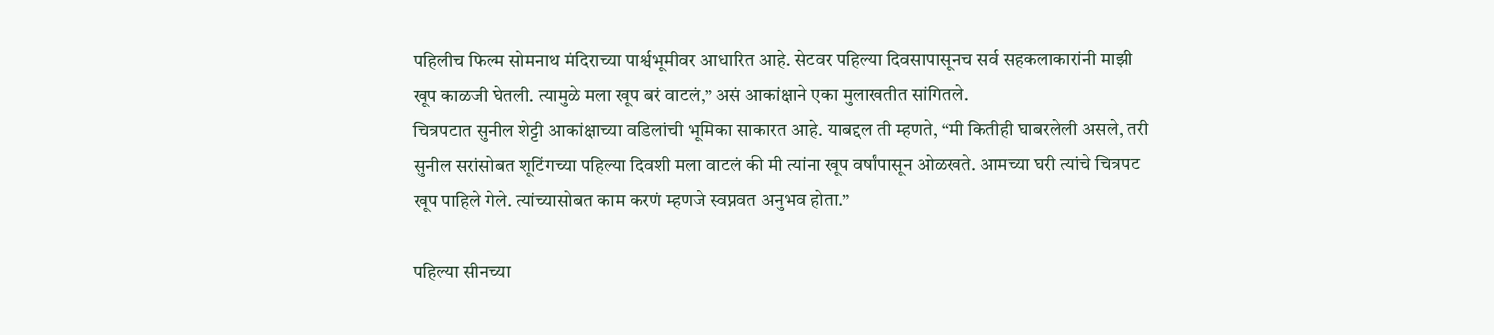पहिलीच फिल्म सोमनाथ मंदिराच्या पार्श्वभूमीवर आधारित आहे. सेटवर पहिल्या दिवसापासूनच सर्व सहकलाकारांनी माझी खूप काळजी घेतली. त्यामुळे मला खूप बरं वाटलं,” असं आकांक्षाने एका मुलाखतीत सांगितले.
चित्रपटात सुनील शेट्टी आकांक्षाच्या वडिलांची भूमिका साकारत आहे. याबद्दल ती म्हणते, “मी कितीही घाबरलेली असले, तरी सुनील सरांसोबत शूटिंगच्या पहिल्या दिवशी मला वाटलं की मी त्यांना खूप वर्षांपासून ओळखते. आमच्या घरी त्यांचे चित्रपट खूप पाहिले गेले. त्यांच्यासोबत काम करणं म्हणजे स्वप्नवत अनुभव होता.”

पहिल्या सीनच्या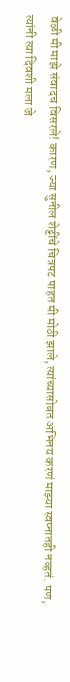वेळी मी माझे संवादच विसरले! कारण, ज्या सुनील शेट्टींचे चित्रपट पाहत मी मोठी झाले, त्यांच्यासोबत अभिनय करणं माझ्या स्वप्नातही नव्हतं. पण, त्यांनी त्या दिवशी मला जे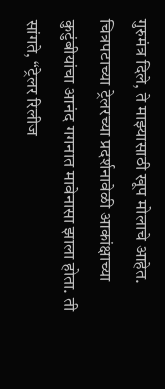गुरुमंत्र दिले, ते माझ्यासाठी खूप मोलाचे आहेत.
चित्रपटाच्या ट्रेलरच्या प्रदर्शनावेळी आकांक्षाच्या कुटुंबीयांचा आनंद गगनात मावेनासा झाला होता. ती सांगते, “ट्रेलर रिलीज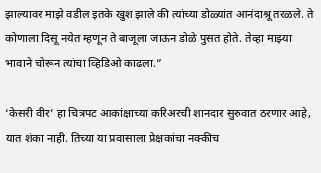झाल्यावर माझे वडील इतके खुश झाले की त्यांच्या डोळ्यांत आनंदाश्रू तरळले. ते कोणाला दिसू नयेत म्हणून ते बाजूला जाऊन डोळे पुसत होते. तेव्हा माझ्या भावाने चोरून त्यांचा व्हिडिओ काढला.”

‘केसरी वीर’ हा चित्रपट आकांक्षाच्या करिअरची शानदार सुरुवात ठरणार आहे, यात शंका नाही. तिच्या या प्रवासाला प्रेक्षकांचा नक्कीच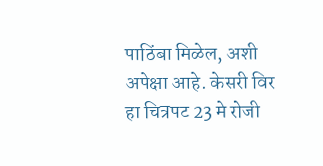पाठिंबा मिळेल, अशी अपेक्षा आहे. केसरी विर हा चित्रपट 23 मे रोजी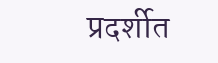प्रदर्शीत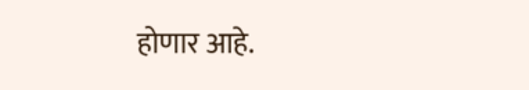होणार आहे.